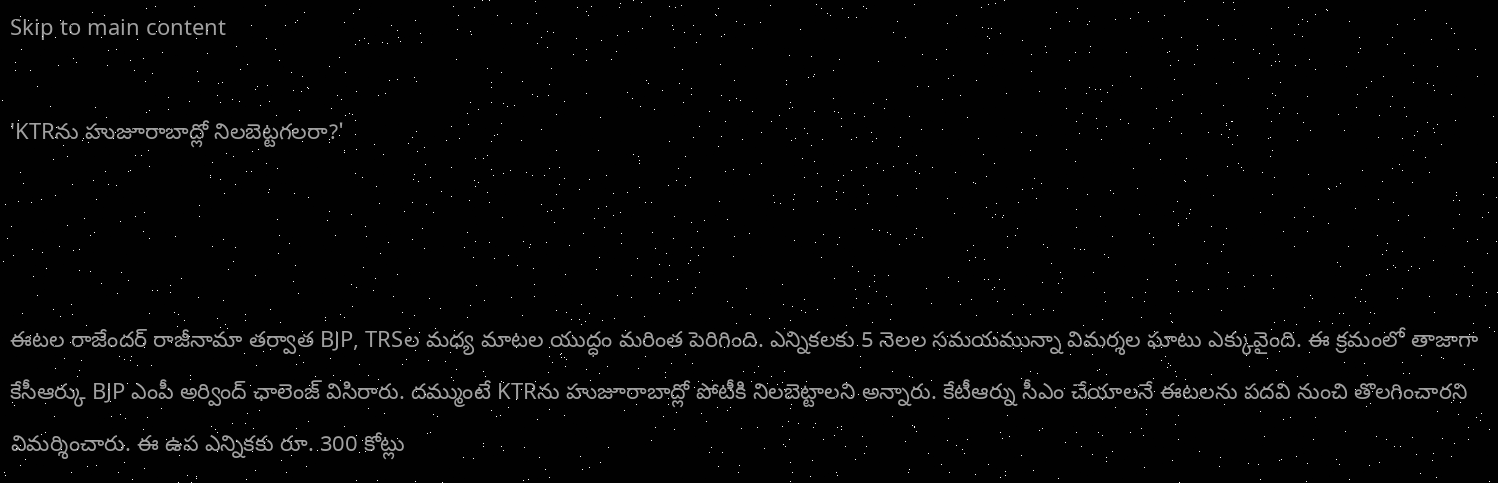Skip to main content

'KTRను హుజూరాబాద్లో నిలబెట్టగలరా?'



ఈటల రాజేందర్ రాజీనామా తర్వాత BJP, TRSల మధ్య మాటల యుద్ధం మరింత పెరిగింది. ఎన్నికలకు 5 నెలల సమయమున్నా విమర్శల ఘాటు ఎక్కువైంది. ఈ క్రమంలో తాజాగా కేసీఆర్కు BJP ఎంపీ అర్వింద్ ఛాలెంజ్ విసిరారు. దమ్ముంటే KTRను హుజూరాబాద్లో పోటీకి నిలబెట్టాలని అన్నారు. కేటీఆర్ను సీఎం చేయాలనే ఈటలను పదవి నుంచి తొలగించారని విమర్శించారు. ఈ ఉప ఎన్నికకు రూ. 300 కోట్లు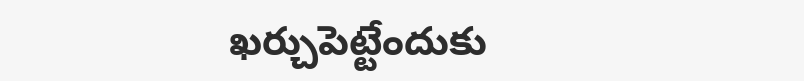ఖర్చుపెట్టేందుకు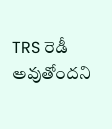TRS రెడీ అవుతోందని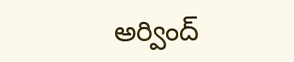అర్వింద్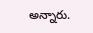అన్నారు.